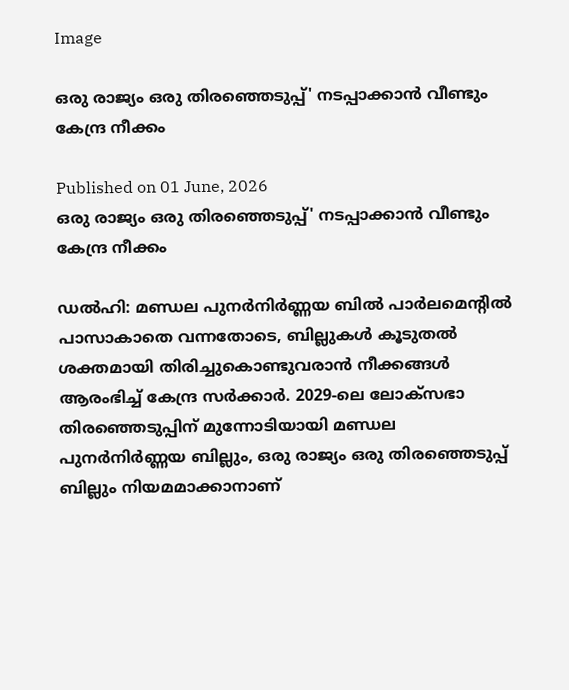Image

ഒരു രാജ്യം ഒരു തിരഞ്ഞെടുപ്പ്' നടപ്പാക്കാൻ വീണ്ടും കേന്ദ്ര നീക്കം

Published on 01 June, 2026
ഒരു രാജ്യം ഒരു തിരഞ്ഞെടുപ്പ്' നടപ്പാക്കാൻ വീണ്ടും കേന്ദ്ര നീക്കം

ഡൽഹി: മണ്ഡല പുനർനിർണ്ണയ ബിൽ പാർലമെന്റിൽ പാസാകാതെ വന്നതോടെ, ബില്ലുകൾ കൂടുതൽ ശക്തമായി തിരിച്ചുകൊണ്ടുവരാൻ നീക്കങ്ങൾ ആരംഭിച്ച് കേന്ദ്ര സർക്കാർ. 2029-ലെ ലോക്സഭാ തിരഞ്ഞെടുപ്പിന് മുന്നോടിയായി മണ്ഡല പുനർനിർണ്ണയ ബില്ലും, ഒരു രാജ്യം ഒരു തിരഞ്ഞെടുപ്പ് ബില്ലും നിയമമാക്കാനാണ്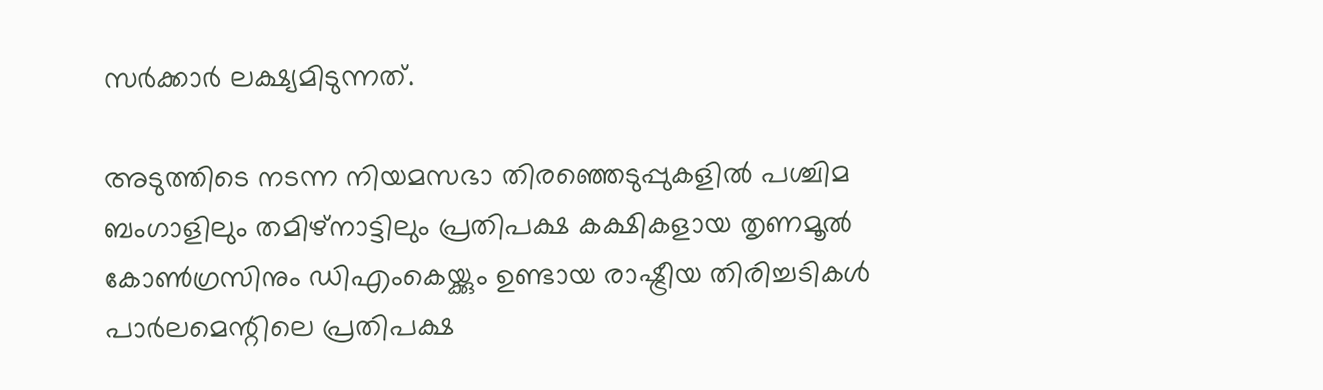സർക്കാർ ലക്ഷ്യമിടുന്നത്.

അടുത്തിടെ നടന്ന നിയമസഭാ തിരഞ്ഞെടുപ്പുകളിൽ പശ്ചിമ ബംഗാളിലും തമിഴ്‌നാട്ടിലും പ്രതിപക്ഷ കക്ഷികളായ തൃണമൂൽ കോൺഗ്രസിനും ഡിഎംകെയ്ക്കും ഉണ്ടായ രാഷ്ട്രീയ തിരിച്ചടികൾ പാർലമെന്റിലെ പ്രതിപക്ഷ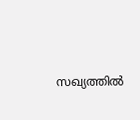സഖ്യത്തിൽ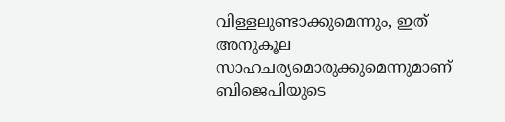വിള്ളലുണ്ടാക്കുമെന്നും, ഇത് അനുകൂല സാഹചര്യമൊരുക്കുമെന്നുമാണ് ബിജെപിയുടെ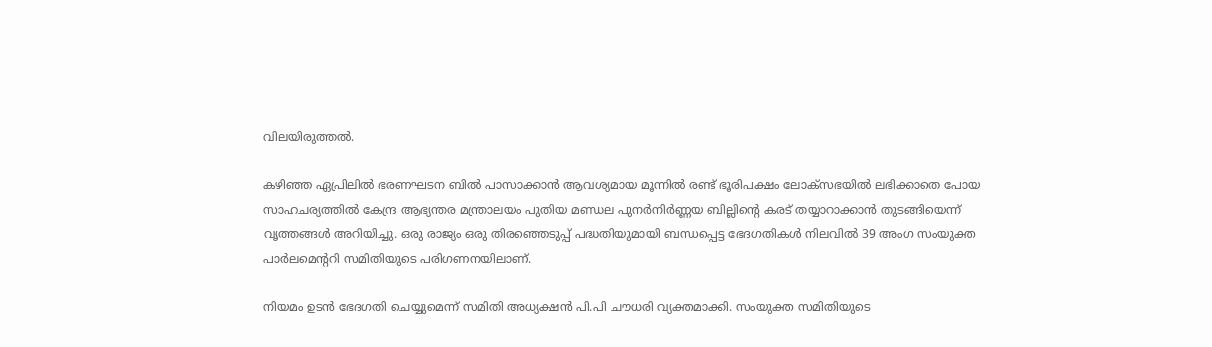വിലയിരുത്തൽ.

കഴിഞ്ഞ ഏപ്രിലിൽ ഭരണഘടന ബിൽ പാസാക്കാൻ ആവശ്യമായ മൂന്നിൽ രണ്ട് ഭൂരിപക്ഷം ലോക്സഭയിൽ ലഭിക്കാതെ പോയ സാഹചര്യത്തിൽ കേന്ദ്ര ആഭ്യന്തര മന്ത്രാലയം പുതിയ മണ്ഡല പുനർനിർണ്ണയ ബില്ലിന്റെ കരട് തയ്യാറാക്കാൻ തുടങ്ങിയെന്ന് വൃത്തങ്ങൾ അറിയിച്ചു. ഒരു രാജ്യം ഒരു തിരഞ്ഞെടുപ്പ് പദ്ധതിയുമായി ബന്ധപ്പെട്ട ഭേദഗതികൾ നിലവിൽ 39 അംഗ സംയുക്ത പാർലമെന്ററി സമിതിയുടെ പരിഗണനയിലാണ്.

നിയമം ഉടൻ ഭേദഗതി ചെയ്യുമെന്ന് സമിതി അധ്യക്ഷൻ പി.പി ചൗധരി വ്യക്തമാക്കി. സംയുക്ത സമിതിയുടെ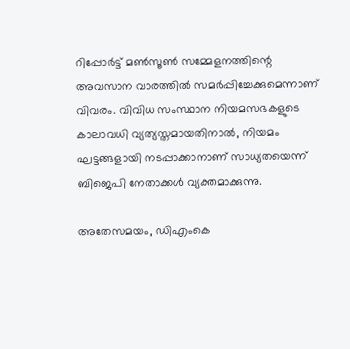റിപ്പോർട്ട് മൺസൂൺ സമ്മേളനത്തിന്റെ അവസാന വാരത്തിൽ സമർപ്പിച്ചേക്കുമെന്നാണ് വിവരം. വിവിധ സംസ്ഥാന നിയമസഭകളുടെ കാലാവധി വ്യത്യസ്തമായതിനാൽ, നിയമം ഘട്ടങ്ങളായി നടപ്പാക്കാനാണ് സാധ്യതയെന്ന് ബിജെപി നേതാക്കൾ വ്യക്തമാക്കുന്നു.

അതേസമയം, ഡിഎംകെ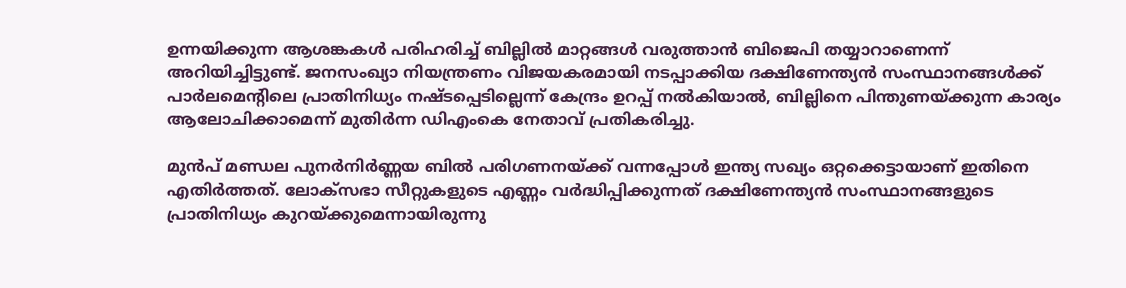ഉന്നയിക്കുന്ന ആശങ്കകൾ പരിഹരിച്ച് ബില്ലിൽ മാറ്റങ്ങൾ വരുത്താൻ ബിജെപി തയ്യാറാണെന്ന് അറിയിച്ചിട്ടുണ്ട്. ജനസംഖ്യാ നിയന്ത്രണം വിജയകരമായി നടപ്പാക്കിയ ദക്ഷിണേന്ത്യൻ സംസ്ഥാനങ്ങൾക്ക് പാർലമെന്റിലെ പ്രാതിനിധ്യം നഷ്ടപ്പെടില്ലെന്ന് കേന്ദ്രം ഉറപ്പ് നൽകിയാൽ, ബില്ലിനെ പിന്തുണയ്ക്കുന്ന കാര്യം ആലോചിക്കാമെന്ന് മുതിർന്ന ഡിഎംകെ നേതാവ് പ്രതികരിച്ചു.

മുൻപ് മണ്ഡല പുനർനിർണ്ണയ ബിൽ പരിഗണനയ്ക്ക് വന്നപ്പോൾ ഇന്ത്യ സഖ്യം ഒറ്റക്കെട്ടായാണ് ഇതിനെ എതിർത്തത്. ലോക്സഭാ സീറ്റുകളുടെ എണ്ണം വർദ്ധിപ്പിക്കുന്നത് ദക്ഷിണേന്ത്യൻ സംസ്ഥാനങ്ങളുടെ പ്രാതിനിധ്യം കുറയ്ക്കുമെന്നായിരുന്നു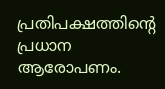പ്രതിപക്ഷത്തിന്റെ പ്രധാന ആരോപണം.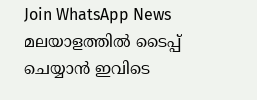Join WhatsApp News
മലയാളത്തില്‍ ടൈപ്പ് ചെയ്യാന്‍ ഇവിടെ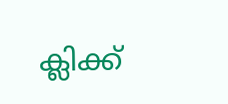ക്ലിക്ക്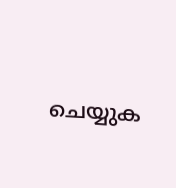ചെയ്യുക